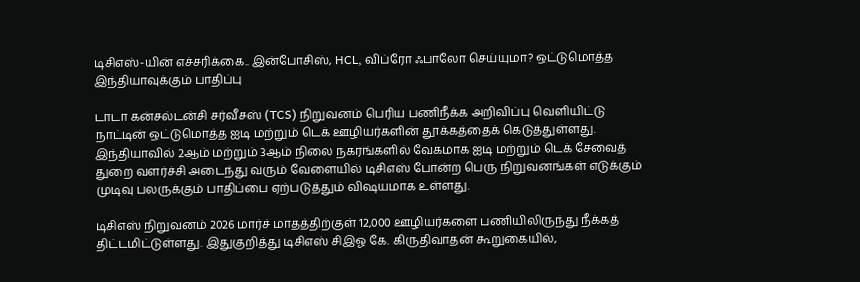டிசிஎஸ்-யின் எச்சரிக்கை.. இன்போசிஸ், HCL, விப்ரோ ஃபாலோ செய்யுமா? ஒட்டுமொத்த இந்தியாவுக்கும் பாதிப்பு

டாடா கன்சல்டன்சி சர்வீசஸ் (TCS) நிறுவனம் பெரிய பணிநீக்க அறிவிப்பு வெளியிட்டு நாட்டின் ஒட்டுமொத்த ஐடி மற்றும் டெக் ஊழியர்களின் தூக்கத்தைக் கெடுத்துள்ளது. இந்தியாவில் 2ஆம் மற்றும் 3ஆம் நிலை நகரங்களில் வேகமாக ஐடி மற்றும் டெக் சேவைத் துறை வளர்ச்சி அடைந்து வரும் வேளையில் டிசிஎஸ் போன்ற பெரு நிறுவனங்கள் எடுக்கும் முடிவு பலருக்கும் பாதிப்பை ஏற்படுத்தும் விஷயமாக உள்ளது.

டிசிஎஸ் நிறுவனம் 2026 மார்ச் மாதத்திற்குள் 12,000 ஊழியர்களை பணியிலிருந்து நீக்கத் திட்டமிட்டுள்ளது. இதுகுறித்து டிசிஎஸ் சிஇஓ கே. கிருதிவாதன் கூறுகையில்,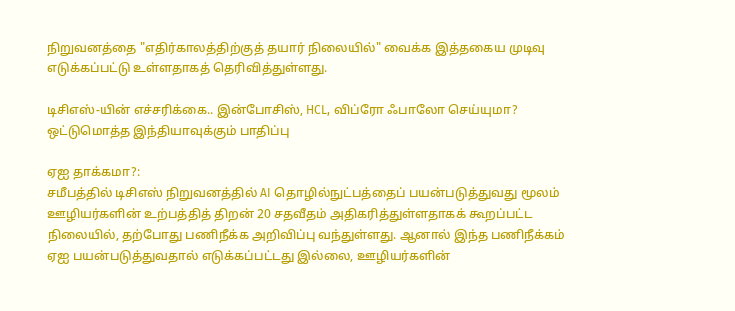நிறுவனத்தை "எதிர்காலத்திற்குத் தயார் நிலையில்" வைக்க இத்தகைய முடிவு எடுக்கப்பட்டு உள்ளதாகத் தெரிவித்துள்ளது.

டிசிஎஸ்-யின் எச்சரிக்கை.. இன்போசிஸ், HCL, விப்ரோ ஃபாலோ செய்யுமா? ஒட்டுமொத்த இந்தியாவுக்கும் பாதிப்பு

ஏஐ தாக்கமா?:
சமீபத்தில் டிசிஎஸ் நிறுவனத்தில் AI தொழில்நுட்பத்தைப் பயன்படுத்துவது மூலம் ஊழியர்களின் உற்பத்தித் திறன் 20 சதவீதம் அதிகரித்துள்ளதாகக் கூறப்பட்ட நிலையில், தற்போது பணிநீக்க அறிவிப்பு வந்துள்ளது. ஆனால் இந்த பணிநீக்கம் ஏஐ பயன்படுத்துவதால் எடுக்கப்பட்டது இல்லை, ஊழியர்களின்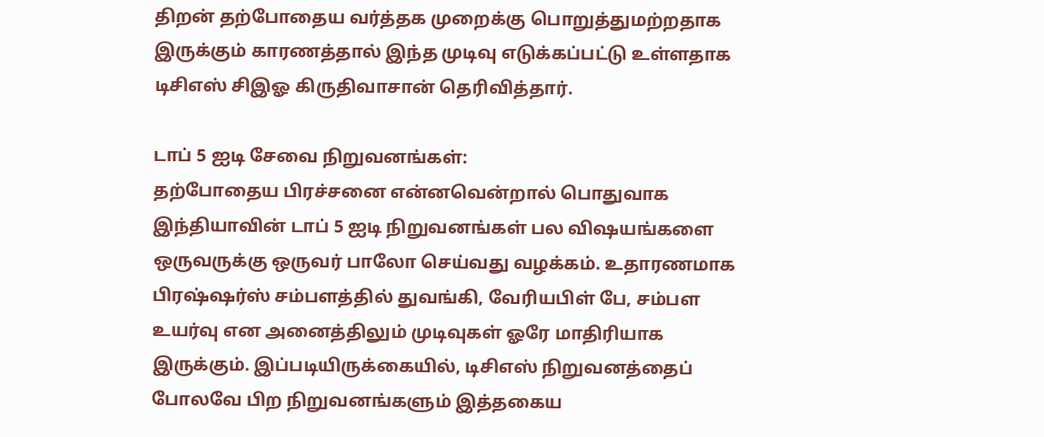திறன் தற்போதைய வர்த்தக முறைக்கு பொறுத்துமற்றதாக இருக்கும் காரணத்தால் இந்த முடிவு எடுக்கப்பட்டு உள்ளதாக டிசிஎஸ் சிஇஓ கிருதிவாசான் தெரிவித்தார்.

டாப் 5 ஐடி சேவை நிறுவனங்கள்:
தற்போதைய பிரச்சனை என்னவென்றால் பொதுவாக இந்தியாவின் டாப் 5 ஐடி நிறுவனங்கள் பல விஷயங்களை ஒருவருக்கு ஒருவர் பாலோ செய்வது வழக்கம். உதாரணமாக பிரஷ்ஷர்ஸ் சம்பளத்தில் துவங்கி, வேரியபிள் பே, சம்பள உயர்வு என அனைத்திலும் முடிவுகள் ஓரே மாதிரியாக இருக்கும். இப்படியிருக்கையில், டிசிஎஸ் நிறுவனத்தைப் போலவே பிற நிறுவனங்களும் இத்தகைய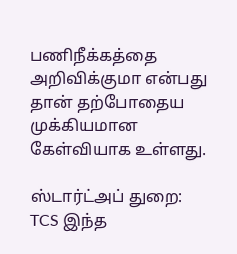பணிநீக்கத்தை அறிவிக்குமா என்பது தான் தற்போதைய முக்கியமான கேள்வியாக உள்ளது.

ஸ்டார்ட்அப் துறை:
TCS இந்த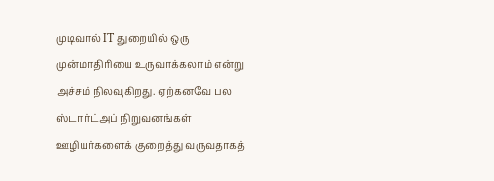முடிவால் IT துறையில் ஒரு முன்மாதிரியை உருவாக்கலாம் என்று அச்சம் நிலவுகிறது. ஏற்கனவே பல ஸ்டார்ட்அப் நிறுவனங்கள் ஊழியர்களைக் குறைத்து வருவதாகத்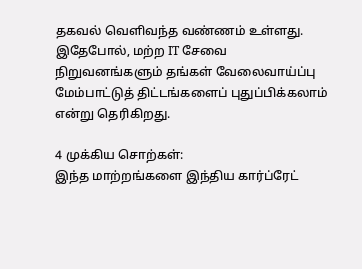தகவல் வெளிவந்த வண்ணம் உள்ளது. இதேபோல், மற்ற IT சேவை நிறுவனங்களும் தங்கள் வேலைவாய்ப்பு மேம்பாட்டுத் திட்டங்களைப் புதுப்பிக்கலாம் என்று தெரிகிறது.

4 முக்கிய சொற்கள்:
இந்த மாற்றங்களை இந்திய கார்ப்ரேட்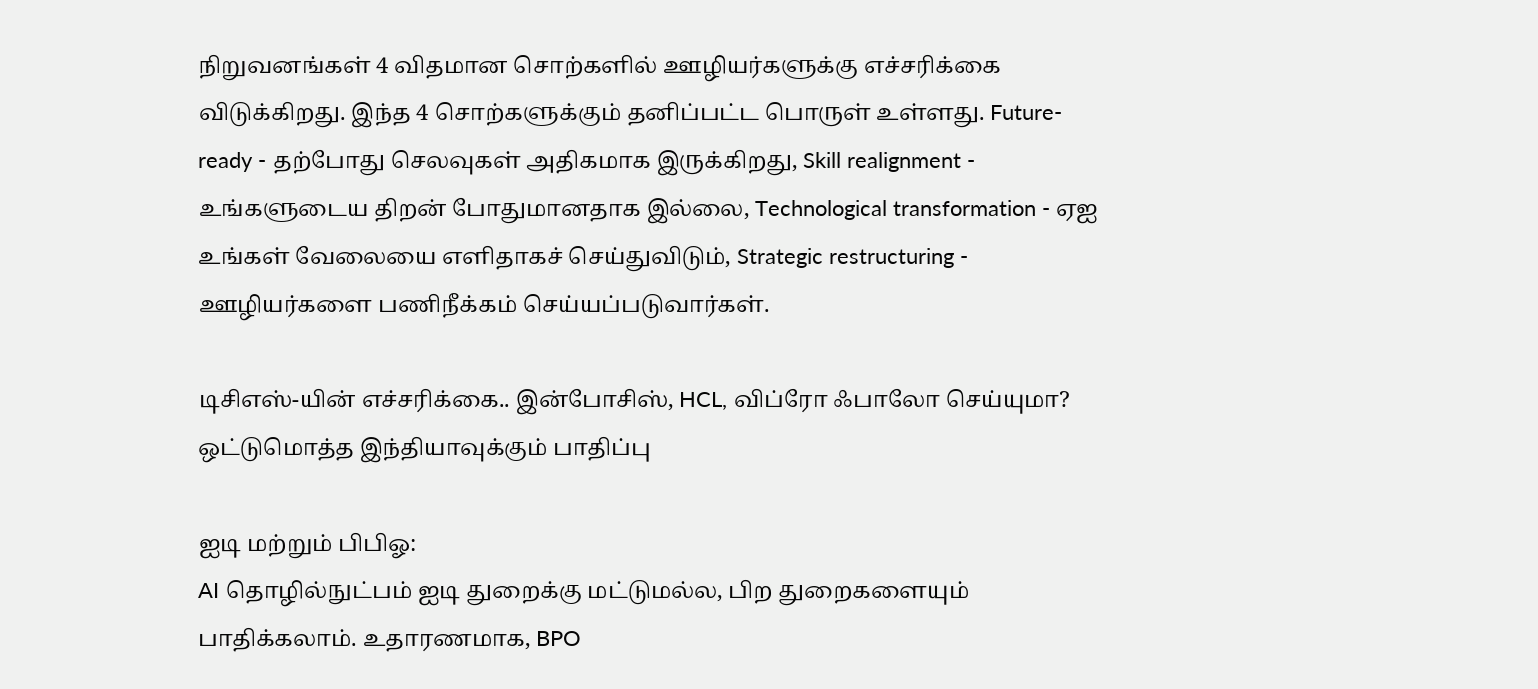நிறுவனங்கள் 4 விதமான சொற்களில் ஊழியர்களுக்கு எச்சரிக்கை விடுக்கிறது. இந்த 4 சொற்களுக்கும் தனிப்பட்ட பொருள் உள்ளது. Future-ready - தற்போது செலவுகள் அதிகமாக இருக்கிறது, Skill realignment - உங்களுடைய திறன் போதுமானதாக இல்லை, Technological transformation - ஏஐ உங்கள் வேலையை எளிதாகச் செய்துவிடும், Strategic restructuring - ஊழியர்களை பணிநீக்கம் செய்யப்படுவார்கள்.

டிசிஎஸ்-யின் எச்சரிக்கை.. இன்போசிஸ், HCL, விப்ரோ ஃபாலோ செய்யுமா? ஒட்டுமொத்த இந்தியாவுக்கும் பாதிப்பு

ஐடி மற்றும் பிபிஓ:
AI தொழில்நுட்பம் ஐடி துறைக்கு மட்டுமல்ல, பிற துறைகளையும் பாதிக்கலாம். உதாரணமாக, BPO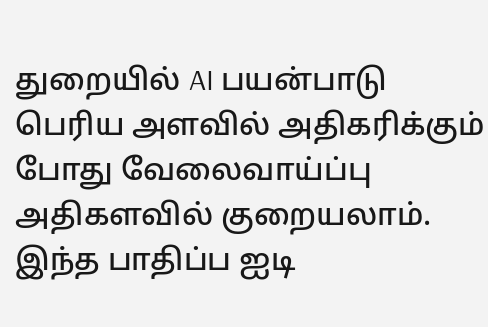துறையில் AI பயன்பாடு பெரிய அளவில் அதிகரிக்கும் போது வேலைவாய்ப்பு அதிகளவில் குறையலாம். இந்த பாதிப்ப ஐடி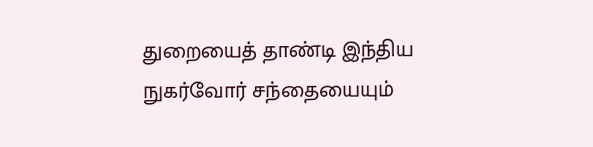துறையைத் தாண்டி இந்திய நுகர்வோர் சந்தையையும்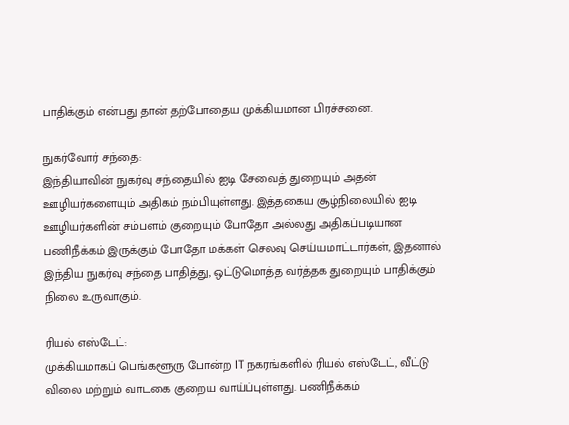பாதிக்கும் என்பது தான் தற்போதைய முக்கியமான பிரச்சனை.

நுகர்வோர் சந்தை:
இந்தியாவின் நுகர்வு சந்தையில் ஐடி சேவைத் துறையும் அதன் ஊழியர்களையும் அதிகம் நம்பியுள்ளது. இத்தகைய சூழ்நிலையில் ஐடி ஊழியர்களின் சம்பளம் குறையும் போதோ அல்லது அதிகப்படியான பணிநீக்கம் இருக்கும் போதோ மக்கள் செலவு செய்யமாட்டார்கள், இதனால் இந்திய நுகர்வு சந்தை பாதித்து, ஒட்டுமொத்த வர்த்தக துறையும் பாதிக்கும் நிலை உருவாகும்.

ரியல் எஸ்டேட்:
முக்கியமாகப் பெங்களூரு போன்ற IT நகரங்களில் ரியல் எஸ்டேட், வீட்டு விலை மற்றும் வாடகை குறைய வாய்ப்புள்ளது. பணிநீக்கம்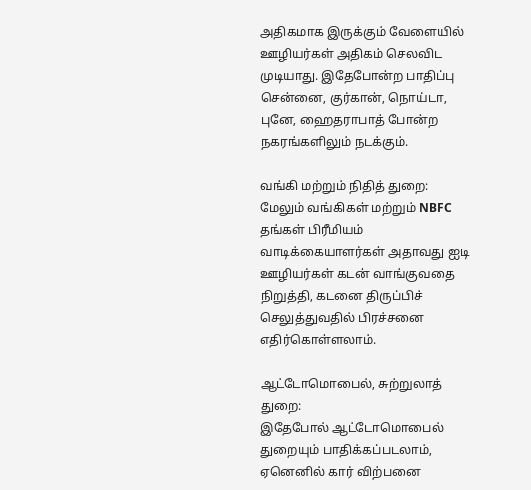அதிகமாக இருக்கும் வேளையில் ஊழியர்கள் அதிகம் செலவிட முடியாது. இதேபோன்ற பாதிப்பு சென்னை, குர்கான், நொய்டா, புனே, ஹைதராபாத் போன்ற நகரங்களிலும் நடக்கும்.

வங்கி மற்றும் நிதித் துறை:
மேலும் வங்கிகள் மற்றும் NBFC தங்கள் பிரீமியம் வாடிக்கையாளர்கள் அதாவது ஐடி ஊழியர்கள் கடன் வாங்குவதை நிறுத்தி, கடனை திருப்பிச் செலுத்துவதில் பிரச்சனை எதிர்கொள்ளலாம்.

ஆட்டோமொபைல், சுற்றுலாத் துறை:
இதேபோல் ஆட்டோமொபைல் துறையும் பாதிக்கப்படலாம், ஏனெனில் கார் விற்பனை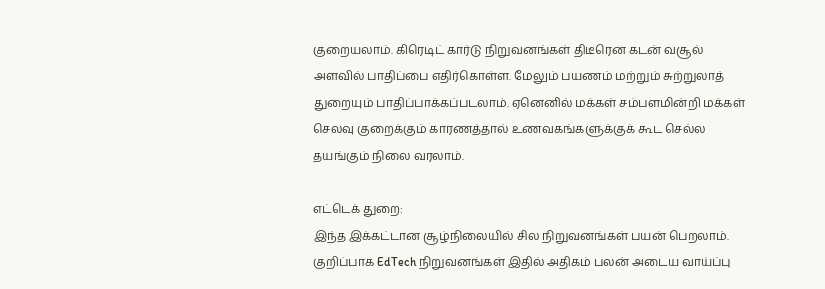குறையலாம். கிரெடிட் கார்டு நிறுவனங்கள் திடீரென கடன் வசூல் அளவில் பாதிப்பை எதிர்கொள்ள. மேலும் பயணம் மற்றும் சுற்றுலாத் துறையும் பாதிப்பாக்கப்படலாம். ஏனெனில் மக்கள் சம்பளமின்றி மக்கள் செலவு குறைக்கும் காரணத்தால் உணவகங்களுக்குக் கூட செல்ல தயங்கும் நிலை வரலாம்.

எட்டெக் துறை:
இந்த இக்கட்டான சூழ்நிலையில் சில நிறுவனங்கள் பயன் பெறலாம். குறிப்பாக EdTech நிறுவனங்கள் இதில் அதிகம் பலன் அடைய வாய்ப்பு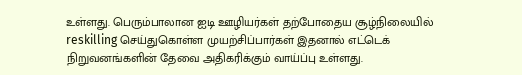உள்ளது. பெரும்பாலான ஐடி ஊழியர்கள் தற்போதைய சூழ்நிலையில் reskilling செய்துகொள்ள முயற்சிப்பார்கள் இதனால் எட்டெக் நிறுவனங்களின் தேவை அதிகரிக்கும் வாய்ப்பு உள்ளது.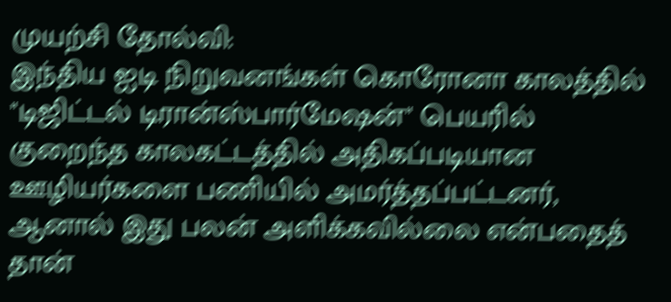முயற்சி தோல்வி:
இந்திய ஐடி நிறுவனங்கள் கொரோனா காலத்தில் "டிஜிட்டல் டிரான்ஸ்பார்மேஷன்" பெயரில் குறைந்த காலகட்டத்தில் அதிகப்படியான ஊழியர்களை பணியில் அமர்த்தப்பட்டனர், ஆனால் இது பலன் அளிக்கவில்லை என்பதைத் தான்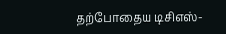தற்போதைய டிசிஎஸ்-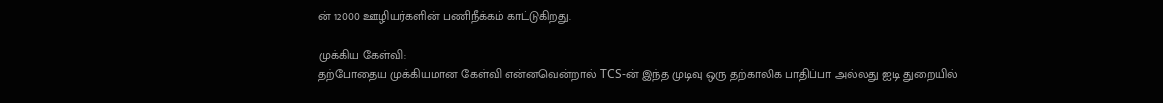ன் 12000 ஊழியர்களின் பணிநீக்கம் காட்டுகிறது.

முக்கிய கேள்வி:
தற்போதைய முக்கியமான கேள்வி என்னவென்றால் TCS-ன் இந்த முடிவு ஒரு தற்காலிக பாதிப்பா அல்லது ஐடி துறையில்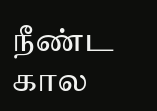நீண்ட கால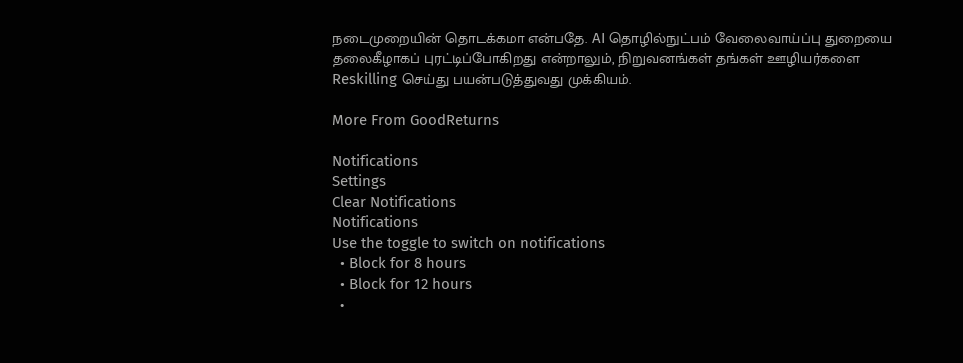நடைமுறையின் தொடக்கமா என்பதே. AI தொழில்நுட்பம் வேலைவாய்ப்பு துறையை தலைகீழாகப் புரட்டிப்போகிறது என்றாலும், நிறுவனங்கள் தங்கள் ஊழியர்களை Reskilling செய்து பயன்படுத்துவது முக்கியம்.

More From GoodReturns

Notifications
Settings
Clear Notifications
Notifications
Use the toggle to switch on notifications
  • Block for 8 hours
  • Block for 12 hours
  •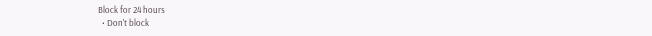Block for 24 hours
  • Don't block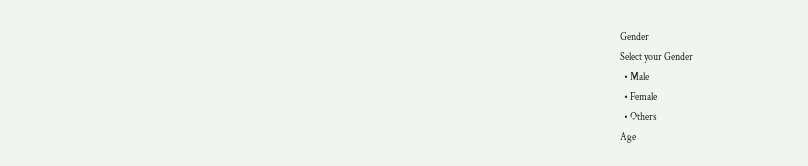Gender
Select your Gender
  • Male
  • Female
  • Others
Age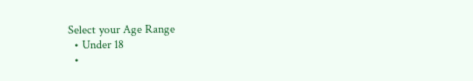Select your Age Range
  • Under 18
  •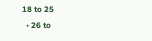18 to 25
  • 26 to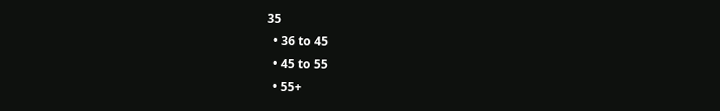35
  • 36 to 45
  • 45 to 55
  • 55+